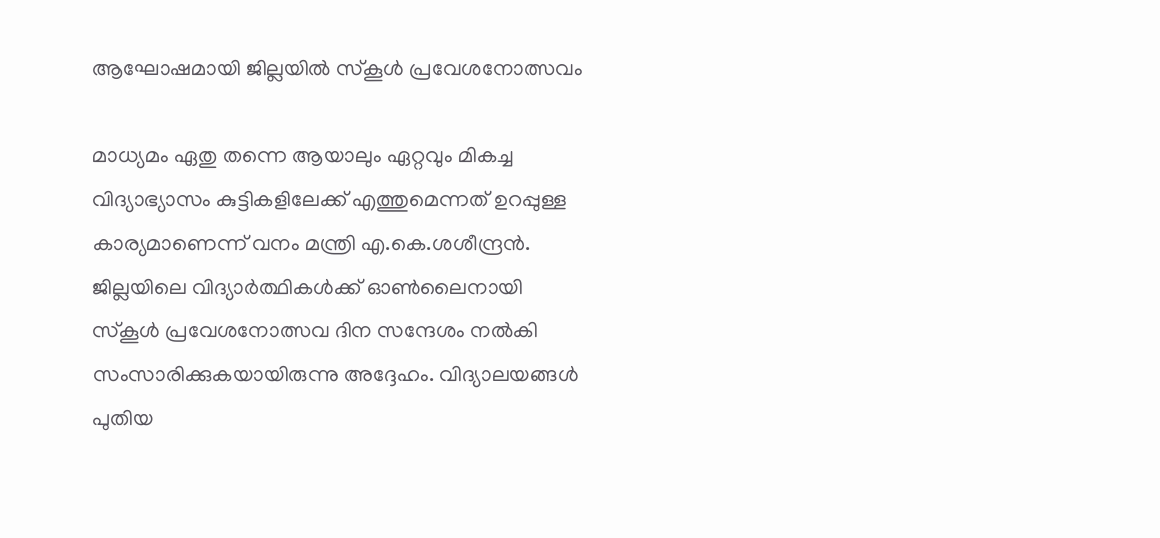ആഘോഷമായി ജില്ലയില്‍ സ്‌കൂള്‍ പ്രവേശനോത്സവം

മാധ്യമം ഏതു തന്നെ ആയാലും ഏറ്റവും മികച്ച വിദ്യാഭ്യാസം കുട്ടികളിലേക്ക് എത്തുമെന്നത് ഉറപ്പുള്ള കാര്യമാണെന്ന് വനം മന്ത്രി എ.കെ.ശശീന്ദ്രന്‍. ജില്ലയിലെ വിദ്യാര്‍ത്ഥികള്‍ക്ക് ഓണ്‍ലൈനായി സ്കൂള്‍ പ്രവേശനോത്സവ ദിന സന്ദേശം നല്‍കി സംസാരിക്കുകയായിരുന്നു അദ്ദേഹം. വിദ്യാലയങ്ങള്‍ പുതിയ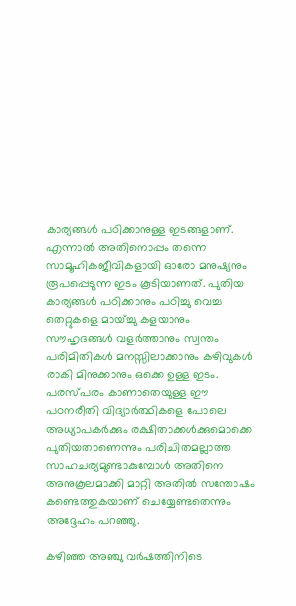കാര്യങ്ങള്‍ പഠിക്കാനുള്ള ഇടങ്ങളാണ്. എന്നാല്‍ അതിനൊപ്പം തന്നെ സാമൂഹികജീവികളായി ഓരോ മനുഷ്യനും രൂപപ്പെടുന്ന ഇടം കൂടിയാണത്. പുതിയ കാര്യങ്ങള്‍ പഠിക്കാനും പഠിച്ചു വെച്ച തെറ്റുകളെ മായ്ച്ചു കളയാനും സൗഹൃദങ്ങള്‍ വളര്‍ത്താനും സ്വന്തം പരിമിതികള്‍ മനസ്സിലാക്കാനും കഴിവുകള്‍ രാകി മിനുക്കാനും ഒക്കെ ഉള്ള ഇടം. പരസ്പരം കാണാതെയുള്ള ഈ പഠനരീതി വിദ്യാര്‍ത്ഥികളെ പോലെ അധ്യാപകര്‍ക്കും രക്ഷിതാക്കള്‍ക്കുമൊക്കെ പുതിയതാണെന്നും പരിചിതമല്ലാത്ത സാഹചര്യമുണ്ടാകുമ്പോള്‍ അതിനെ അനുകൂലമാക്കി മാറ്റി അതില്‍ സന്തോഷം കണ്ടെത്തുകയാണ് ചെയ്യേണ്ടതെന്നും അദ്ദേഹം പറഞ്ഞു.

കഴിഞ്ഞ അഞ്ചു വര്‍ഷത്തിനിടെ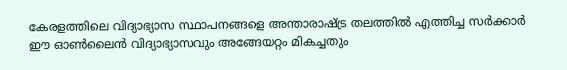കേരളത്തിലെ വിദ്യാഭ്യാസ സ്ഥാപനങ്ങളെ അന്താരാഷ്ട്ര തലത്തില്‍ എത്തിച്ച സര്‍ക്കാര്‍ ഈ ഓണ്‍ലൈന്‍ വിദ്യാഭ്യാസവും അങ്ങേയറ്റം മികച്ചതും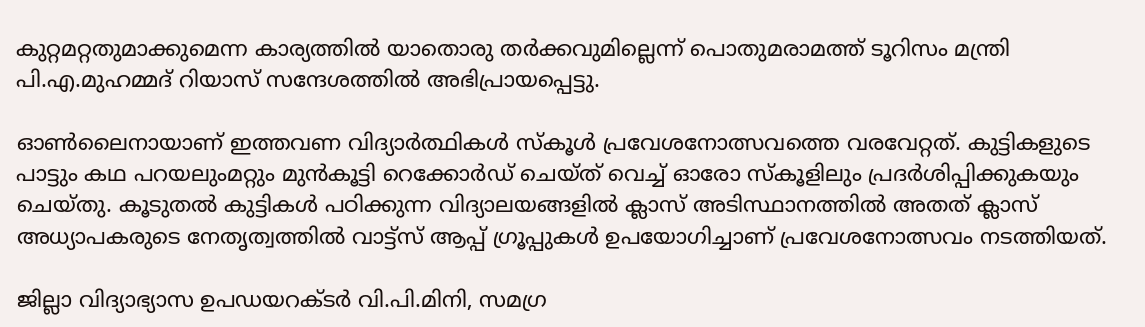കുറ്റമറ്റതുമാക്കുമെന്ന കാര്യത്തില്‍ യാതൊരു തര്‍ക്കവുമില്ലെന്ന് പൊതുമരാമത്ത് ടൂറിസം മന്ത്രി പി.എ.മുഹമ്മദ് റിയാസ് സന്ദേശത്തില്‍ അഭിപ്രായപ്പെട്ടു.

ഓണ്‍ലൈനായാണ് ഇത്തവണ വിദ്യാര്‍ത്ഥികള്‍ സ്‌കൂള്‍ പ്രവേശനോത്സവത്തെ വരവേറ്റത്. കുട്ടികളുടെ പാട്ടും കഥ പറയലുംമറ്റും മുന്‍കൂട്ടി റെക്കോര്‍ഡ് ചെയ്ത് വെച്ച് ഓരോ സ്‌കൂളിലും പ്രദര്‍ശിപ്പിക്കുകയും ചെയ്തു. കൂടുതല്‍ കുട്ടികള്‍ പഠിക്കുന്ന വിദ്യാലയങ്ങളില്‍ ക്ലാസ് അടിസ്ഥാനത്തില്‍ അതത് ക്ലാസ് അധ്യാപകരുടെ നേതൃത്വത്തില്‍ വാട്ട്‌സ് ആപ്പ് ഗ്രൂപ്പുകള്‍ ഉപയോഗിച്ചാണ് പ്രവേശനോത്സവം നടത്തിയത്.

ജില്ലാ വിദ്യാഭ്യാസ ഉപഡയറക്ടര്‍ വി.പി.മിനി, സമഗ്ര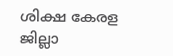ശിക്ഷ കേരള ജില്ലാ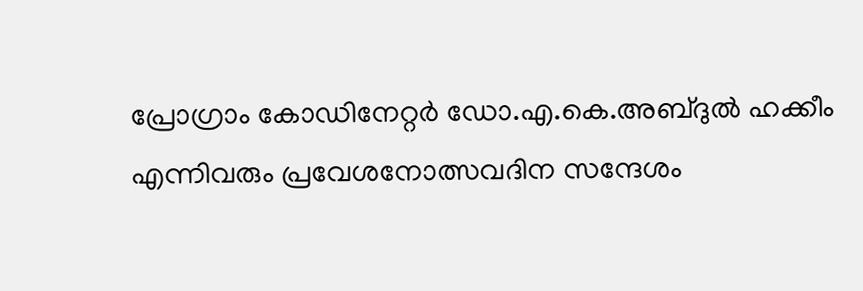പ്രോഗ്രാം കോഡിനേറ്റര്‍ ഡോ.എ.കെ.അബ്ദുല്‍ ഹക്കീം എന്നിവരും പ്രവേശനോത്സവദിന സന്ദേശം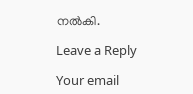നല്‍കി.

Leave a Reply

Your email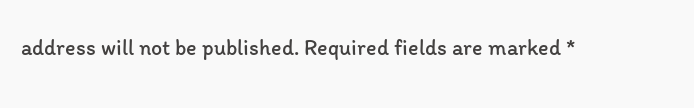address will not be published. Required fields are marked *